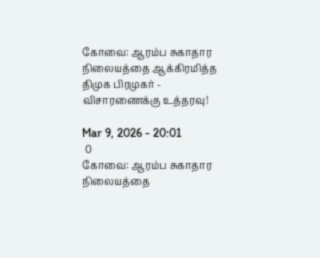கோவை: ஆரம்ப சுகாதார நிலையத்தை ஆக்கிரமித்த திமுக பிரமுகர் - விசாரணைக்கு உத்தரவு!

Mar 9, 2026 - 20:01
 0
கோவை: ஆரம்ப சுகாதார நிலையத்தை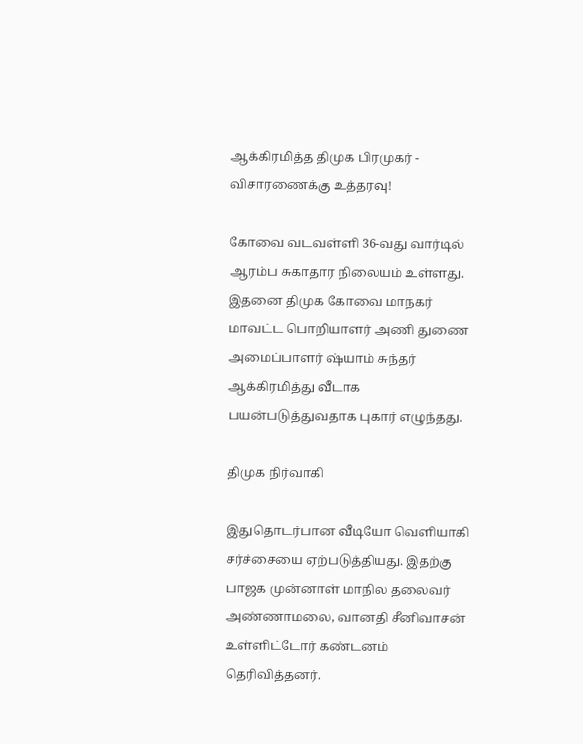ஆக்கிரமித்த திமுக பிரமுகர் - விசாரணைக்கு உத்தரவு!

கோவை வடவள்ளி 36-வது வார்டில் ஆரம்ப சுகாதார நிலையம் உள்ளது. இதனை திமுக கோவை மாநகர் மாவட்ட பொறியாளர் அணி துணை அமைப்பாளர் ஷ்யாம் சுந்தர் ஆக்கிரமித்து வீடாக பயன்படுத்துவதாக புகார் எழுந்தது.

திமுக நிர்வாகி

இதுதொடர்பான வீடியோ வெளியாகி சர்ச்சையை ஏற்படுத்தியது. இதற்கு பாஜக முன்னாள் மாநில தலைவர் அண்ணாமலை, வானதி சீனிவாசன் உள்ளிட்டோர் கண்டனம்  தெரிவித்தனர்.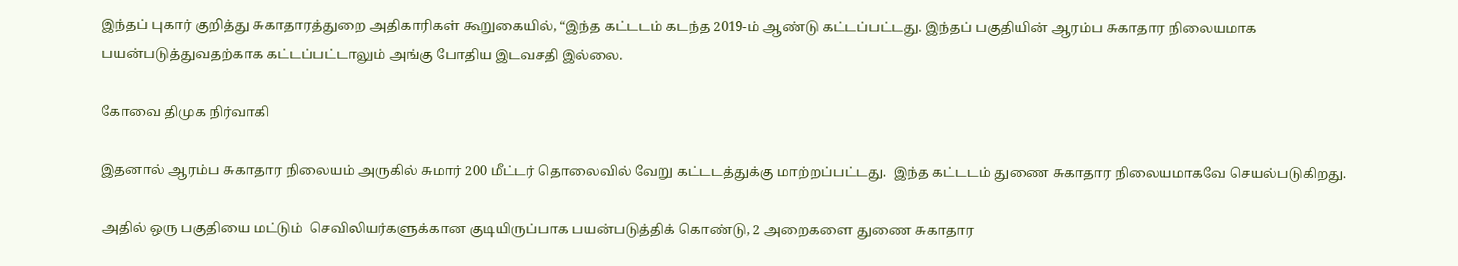இந்தப் புகார் குறித்து சுகாதாரத்துறை அதிகாரிகள் கூறுகையில், “இந்த கட்டடம் கடந்த 2019-ம் ஆண்டு கட்டப்பட்டது. இந்தப் பகுதியின் ஆரம்ப சுகாதார நிலையமாக பயன்படுத்துவதற்காக கட்டப்பட்டாலும் அங்கு போதிய இடவசதி இல்லை.

கோவை திமுக நிர்வாகி

இதனால் ஆரம்ப சுகாதார நிலையம் அருகில் சுமார் 200 மீட்டர் தொலைவில் வேறு கட்டடத்துக்கு மாற்றப்பட்டது.  இந்த கட்டடம் துணை சுகாதார நிலையமாகவே செயல்படுகிறது.

அதில் ஒரு பகுதியை மட்டும்  செவிலியர்களுக்கான குடியிருப்பாக பயன்படுத்திக் கொண்டு, 2 அறைகளை துணை சுகாதார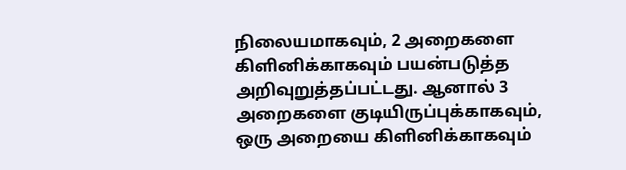நிலையமாகவும், 2 அறைகளை கிளினிக்காகவும் பயன்படுத்த அறிவுறுத்தப்பட்டது. ஆனால் 3 அறைகளை குடியிருப்புக்காகவும், ஒரு அறையை கிளினிக்காகவும்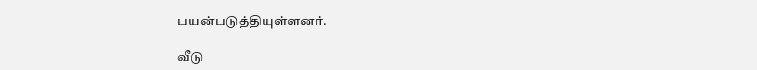பயன்படுத்தியுள்ளனர்.

வீடு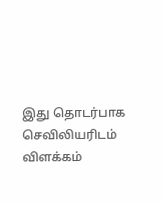இது தொடர்பாக செவிலியரிடம் விளக்கம்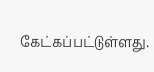கேட்கப்பட்டுள்ளது.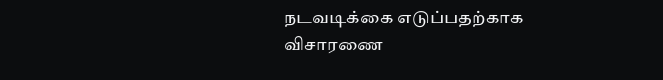நடவடிக்கை எடுப்பதற்காக விசாரணை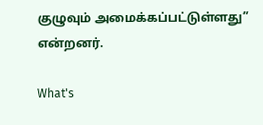குழுவும் அமைக்கப்பட்டுள்ளது” என்றனர்.

What's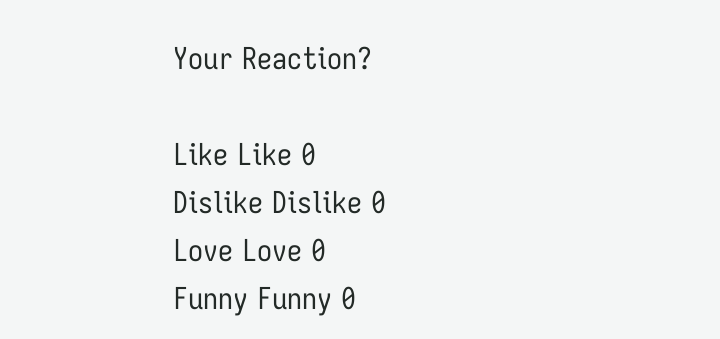Your Reaction?

Like Like 0
Dislike Dislike 0
Love Love 0
Funny Funny 0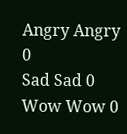Angry Angry 0
Sad Sad 0
Wow Wow 0